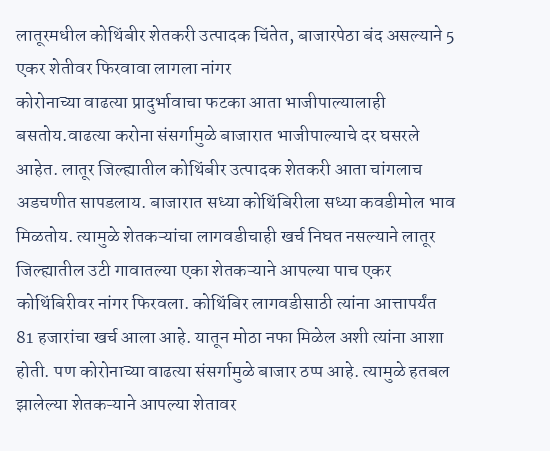लातूरमधील कोथिंबीर शेतकरी उत्पादक चिंतेत, बाजारपेठा बंद असल्याने 5 एकर शेतीवर फिरवावा लागला नांगर
कोरोनाच्या वाढत्या प्रादुर्भावाचा फटका आता भाजीपाल्यालाही बसतोय.वाढत्या करोना संसर्गामुळे बाजारात भाजीपाल्याचे दर घसरले आहेत. लातूर जिल्ह्यातील कोथिंबीर उत्पादक शेतकरी आता चांगलाच अडचणीत सापडलाय. बाजारात सध्या कोथिंबिरीला सध्या कवडीमोल भाव मिळतोय. त्यामुळे शेतकऱ्यांचा लागवडीचाही खर्च निघत नसल्याने लातूर जिल्ह्यातील उटी गावातल्या एका शेतकऱ्याने आपल्या पाच एकर कोथिंबिरीवर नांगर फिरवला. कोथिंबिर लागवडीसाठी त्यांना आत्तापर्यंत 81 हजारांचा खर्च आला आहे. यातून मोठा नफा मिळेल अशी त्यांना आशा होती. पण कोरोनाच्या वाढत्या संसर्गामुळे बाजार ठप्प आहे. त्यामुळे हतबल झालेल्या शेतकऱ्याने आपल्या शेतावर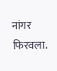नांगर फिरवला.